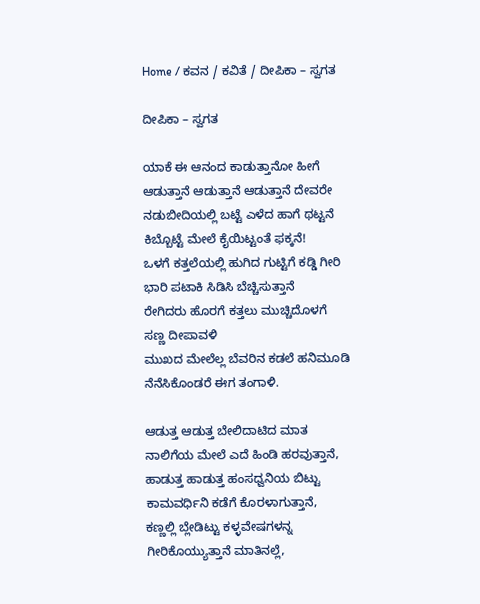Home / ಕವನ / ಕವಿತೆ / ದೀಪಿಕಾ – ಸ್ವಗತ

ದೀಪಿಕಾ – ಸ್ವಗತ

ಯಾಕೆ ಈ ಆನಂದ ಕಾಡುತ್ತಾನೋ ಹೀಗೆ
ಆಡುತ್ತಾನೆ ಆಡುತ್ತಾನೆ ಆಡುತ್ತಾನೆ ದೇವರೇ
ನಡುಬೀದಿಯಲ್ಲಿ ಬಟ್ಟೆ ಎಳೆದ ಹಾಗೆ ಥಟ್ಟನೆ
ಕಿಬ್ಬೊಟ್ಟೆ ಮೇಲೆ ಕೈಯಿಟ್ಟಂತೆ ಫಕ್ಕನೆ!
ಒಳಗೆ ಕತ್ತಲೆಯಲ್ಲಿ ಹುಗಿದ ಗುಟ್ಟಿಗೆ ಕಡ್ಡಿ ಗೀರಿ
ಭಾರಿ ಪಟಾಕಿ ಸಿಡಿಸಿ ಬೆಚ್ಚಿಸುತ್ತಾನೆ
ರೇಗಿದರು ಹೊರಗೆ ಕತ್ತಲು ಮುಚ್ಚಿದೊಳಗೆ
ಸಣ್ಣ ದೀಪಾವಳಿ
ಮುಖದ ಮೇಲೆಲ್ಲ ಬೆವರಿನ ಕಡಲೆ ಹನಿಮೂಡಿ
ನೆನೆಸಿಕೊಂಡರೆ ಈಗ ತಂಗಾಳಿ.

ಆಡುತ್ತ ಆಡುತ್ತ ಬೇಲಿದಾಟಿದ ಮಾತ
ನಾಲಿಗೆಯ ಮೇಲೆ ಎದೆ ಹಿಂಡಿ ಹರವುತ್ತಾನೆ,
ಹಾಡುತ್ತ ಹಾಡುತ್ತ ಹಂಸಧ್ವನಿಯ ಬಿಟ್ಟು
ಕಾಮವರ್ಧಿನಿ ಕಡೆಗೆ ಕೊರಳಾಗುತ್ತಾನೆ,
ಕಣ್ಣಲ್ಲಿ ಬ್ಲೇಡಿಟ್ಟು ಕಳ್ಳವೇಷಗಳನ್ನ
ಗೀರಿಕೊಯ್ಯುತ್ತಾನೆ ಮಾತಿನಲ್ಲೆ,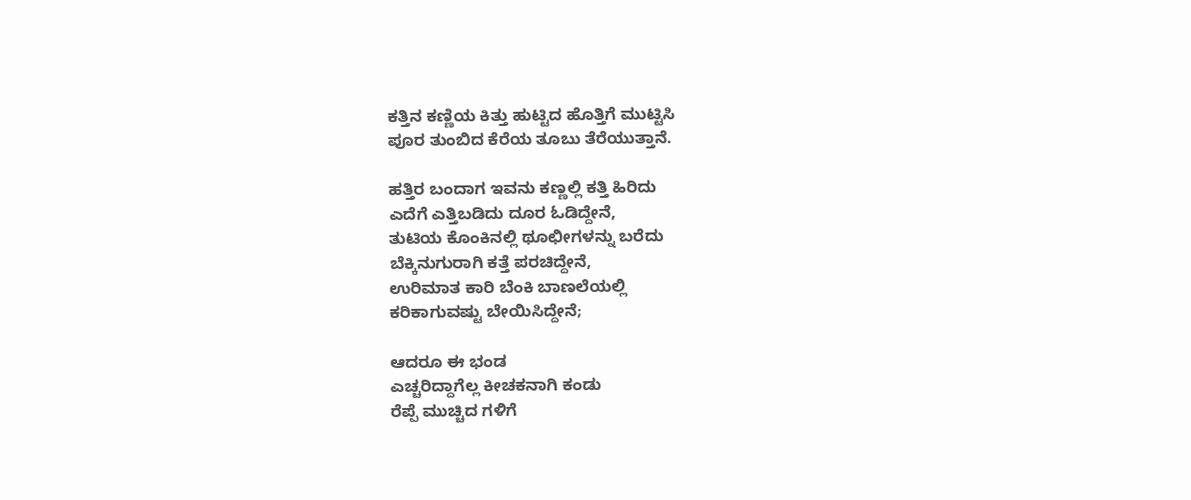ಕತ್ತಿನ ಕಣ್ಣಿಯ ಕಿತ್ತು ಹುಟ್ಟಿದ ಹೊತ್ತಿಗೆ ಮುಟ್ಟಿಸಿ
ಪೂರ ತುಂಬಿದ ಕೆರೆಯ ತೂಬು ತೆರೆಯುತ್ತಾನೆ.

ಹತ್ತಿರ ಬಂದಾಗ ಇವನು ಕಣ್ಣಲ್ಲಿ ಕತ್ತಿ ಹಿರಿದು
ಎದೆಗೆ ಎತ್ತಿಬಡಿದು ದೂರ ಓಡಿದ್ದೇನೆ,
ತುಟಿಯ ಕೊಂಕಿನಲ್ಲಿ ಥೂಛೀಗಳನ್ನು ಬರೆದು
ಬೆಕ್ಕಿನುಗುರಾಗಿ ಕತ್ತೆ ಪರಚಿದ್ದೇನೆ,
ಉರಿಮಾತ ಕಾರಿ ಬೆಂಕಿ ಬಾಣಲೆಯಲ್ಲಿ
ಕರಿಕಾಗುವಷ್ಟು ಬೇಯಿಸಿದ್ದೇನೆ;

ಆದರೂ ಈ ಭಂಡ
ಎಚ್ಚರಿದ್ದಾಗೆಲ್ಲ ಕೀಚಕನಾಗಿ ಕಂಡು
ರೆಪ್ಪೆ ಮುಚ್ಚಿದ ಗಳಿಗೆ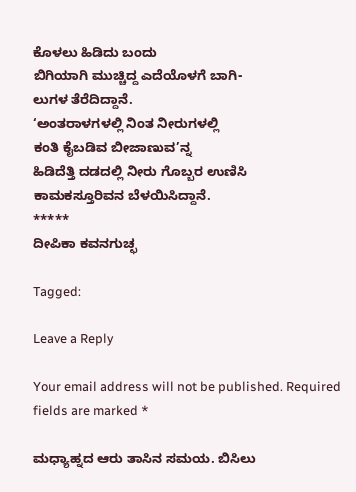ಕೊಳಲು ಹಿಡಿದು ಬಂದು
ಬಿಗಿಯಾಗಿ ಮುಚ್ಚಿದ್ದ ಎದೆಯೊಳಗೆ ಬಾಗಿ-
ಲುಗಳ ತೆರೆದಿದ್ದಾನೆ.
‘ಅಂತರಾಳಗಳಲ್ಲಿ ನಿಂತ ನೀರುಗಳಲ್ಲಿ
ಕಂತಿ ಕೈಬಡಿವ ಬೀಜಾಣುವ’ನ್ನ
ಹಿಡಿದೆತ್ತಿ ದಡದಲ್ಲಿ ನೀರು ಗೊಬ್ಬರ ಉಣಿಸಿ
ಕಾಮಕಸ್ತೂರಿವನ ಬೆಳಯಿಸಿದ್ದಾನೆ.
*****
ದೀಪಿಕಾ ಕವನಗುಚ್ಛ

Tagged:

Leave a Reply

Your email address will not be published. Required fields are marked *

ಮಧ್ಯಾಹ್ನದ ಆರು ತಾಸಿನ ಸಮಯ. ಬಿಸಿಲು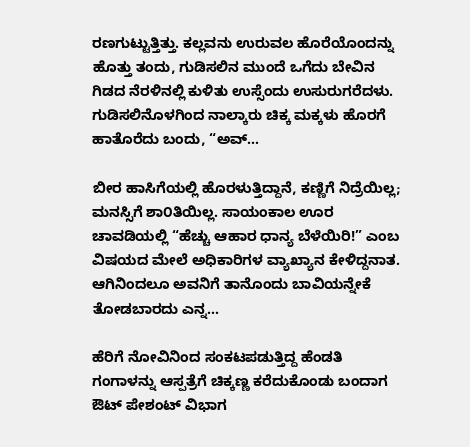ರಣಗುಟ್ಟುತ್ತಿತ್ತು. ಕಲ್ಲವನು ಉರುವಲ ಹೊರೆಯೊಂದನ್ನು ಹೊತ್ತು ತಂದು, ಗುಡಿಸಲಿನ ಮುಂದೆ ಒಗೆದು ಬೇವಿನ ಗಿಡದ ನೆರಳಿನಲ್ಲಿ ಕುಳಿತು ಉಸ್ಸೆಂದು ಉಸುರುಗರೆದಳು. ಗುಡಿಸಲಿನೊಳಗಿಂದ ನಾಲ್ಕಾರು ಚಿಕ್ಕ ಮಕ್ಕಳು ಹೊರಗೆ ಹಾತೊರೆದು ಬಂದು, “ಅವ್...

ಬೀರ ಹಾಸಿಗೆಯಲ್ಲಿ ಹೊರಳುತ್ತಿದ್ದಾನೆ, ಕಣ್ಣಿಗೆ ನಿದ್ರೆಯಿಲ್ಲ; ಮನಸ್ಸಿಗೆ ಶಾ೦ತಿಯಿಲ್ಲ. ಸಾಯಂಕಾಲ ಊರ ಚಾವಡಿಯಲ್ಲಿ “ಹೆಚ್ಚು ಆಹಾರ ಧಾನ್ಯ ಬೆಳೆಯಿರಿ!” ಎಂಬ ವಿಷಯದ ಮೇಲೆ ಅಧಿಕಾರಿಗಳ ವ್ಯಾಖ್ಯಾನ ಕೇಳಿದ್ದನಾತ. ಆಗಿನಿಂದಲೂ ಅವನಿಗೆ ತಾನೊಂದು ಬಾವಿಯನ್ನೇಕೆ ತೋಡಬಾರದು ಎನ್ನ...

ಹೆರಿಗೆ ನೋವಿನಿಂದ ಸಂಕಟಪಡುತ್ತಿದ್ದ ಹೆಂಡತಿ ಗಂಗಾಳನ್ನು ಆಸ್ಪತ್ರೆಗೆ ಚಿಕ್ಕಣ್ಣ ಕರೆದುಕೊಂಡು ಬಂದಾಗ ಔಟ್ ಪೇಶಂಟ್ ವಿಭಾಗ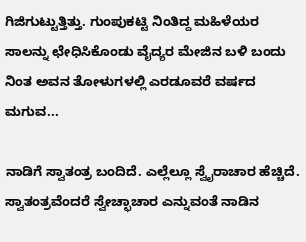ಗಿಜಿಗುಟ್ಟುತ್ತಿತ್ತು. ಗುಂಪುಕಟ್ಟಿ ನಿಂತಿದ್ದ ಮಹಿಳೆಯರ ಸಾಲನ್ನು ಛೇಧಿಸಿಕೊಂಡು ವೈದ್ಯರ ಮೇಜಿನ ಬಳಿ ಬಂದು ನಿಂತ ಅವನ ತೋಳುಗಳಲ್ಲಿ ಎರಡೂವರೆ ವರ್ಷದ ಮಗುವ...

ನಾಡಿಗೆ ಸ್ವಾತಂತ್ರ ಬಂದಿದೆ. ಎಲ್ಲೆಲ್ಲೂ ಸ್ವೈರಾಚಾರ ಹೆಚ್ಚಿದೆ. ಸ್ವಾತಂತ್ರವೆಂದರೆ ಸ್ವೇಚ್ಛಾಚಾರ ಎನ್ನುವಂತೆ ನಾಡಿನ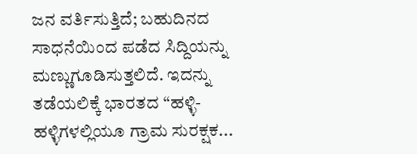ಜನ ವರ್ತಿಸುತ್ತಿದೆ; ಬಹುದಿನದ ಸಾಧನೆಯಿಂದ ಪಡೆದ ಸಿದ್ದಿಯನ್ನು ಮಣ್ಣುಗೂಡಿಸುತ್ತಲಿದೆ. ಇದನ್ನು ತಡೆಯಲಿಕ್ಕೆ ಭಾರತದ “ಹಳ್ಳಿ-ಹಳ್ಳಿಗಳಲ್ಲಿಯೂ ಗ್ರಾಮ ಸುರಕ್ಷಕ...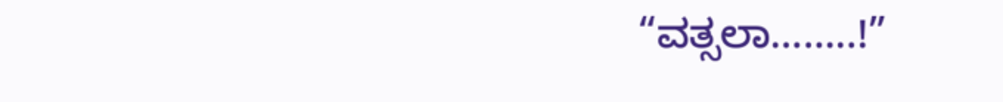“ವತ್ಸಲಾ……..!”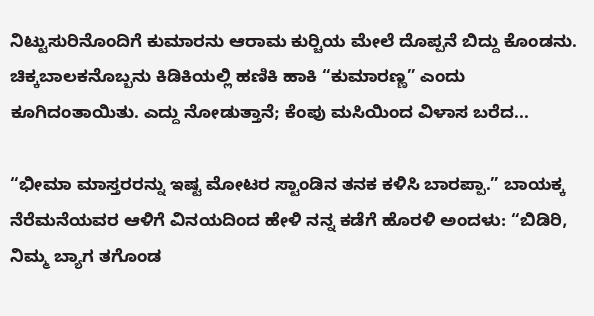ನಿಟ್ಟುಸುರಿನೊಂದಿಗೆ ಕುಮಾರನು ಆರಾಮ ಕುರ್‍ಚಿಯ ಮೇಲೆ ದೊಪ್ಪನೆ ಬಿದ್ದು ಕೊಂಡನು. ಚಿಕ್ಕಬಾಲಕನೊಬ್ಬನು ಕಿಡಿಕಿಯಲ್ಲಿ ಹಣಿಕಿ ಹಾಕಿ “ಕುಮಾರಣ್ಣ” ಎಂದು ಕೂಗಿದಂತಾಯಿತು. ಎದ್ದು ನೋಡುತ್ತಾನೆ; ಕೆಂಪು ಮಸಿಯಿಂದ ವಿಳಾಸ ಬರೆದ...

“ಭೀಮಾ ಮಾಸ್ತರರನ್ನು ಇಷ್ಟ ಮೋಟರ ಸ್ಟಾಂಡಿನ ತನಕ ಕಳಿಸಿ ಬಾರಪ್ಪಾ.” ಬಾಯಕ್ಕ ನೆರೆಮನೆಯವರ ಆಳಿಗೆ ವಿನಯದಿಂದ ಹೇಳಿ ನನ್ನ ಕಡೆಗೆ ಹೊರಳಿ ಅಂದಳು: “ಬಿಡಿರಿ, ನಿಮ್ಮ ಬ್ಯಾಗ ತಗೊಂಡ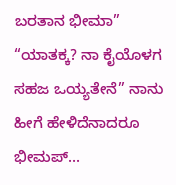ಬರತಾನ ಭೀಮಾ” “ಯಾತಕ್ಕ? ನಾ ಕೈಯೊಳಗ ಸಹಜ ಒಯ್ಯತೇನೆ” ನಾನು ಹೀಗೆ ಹೇಳಿದೆನಾದರೂ ಭೀಮಪ್...